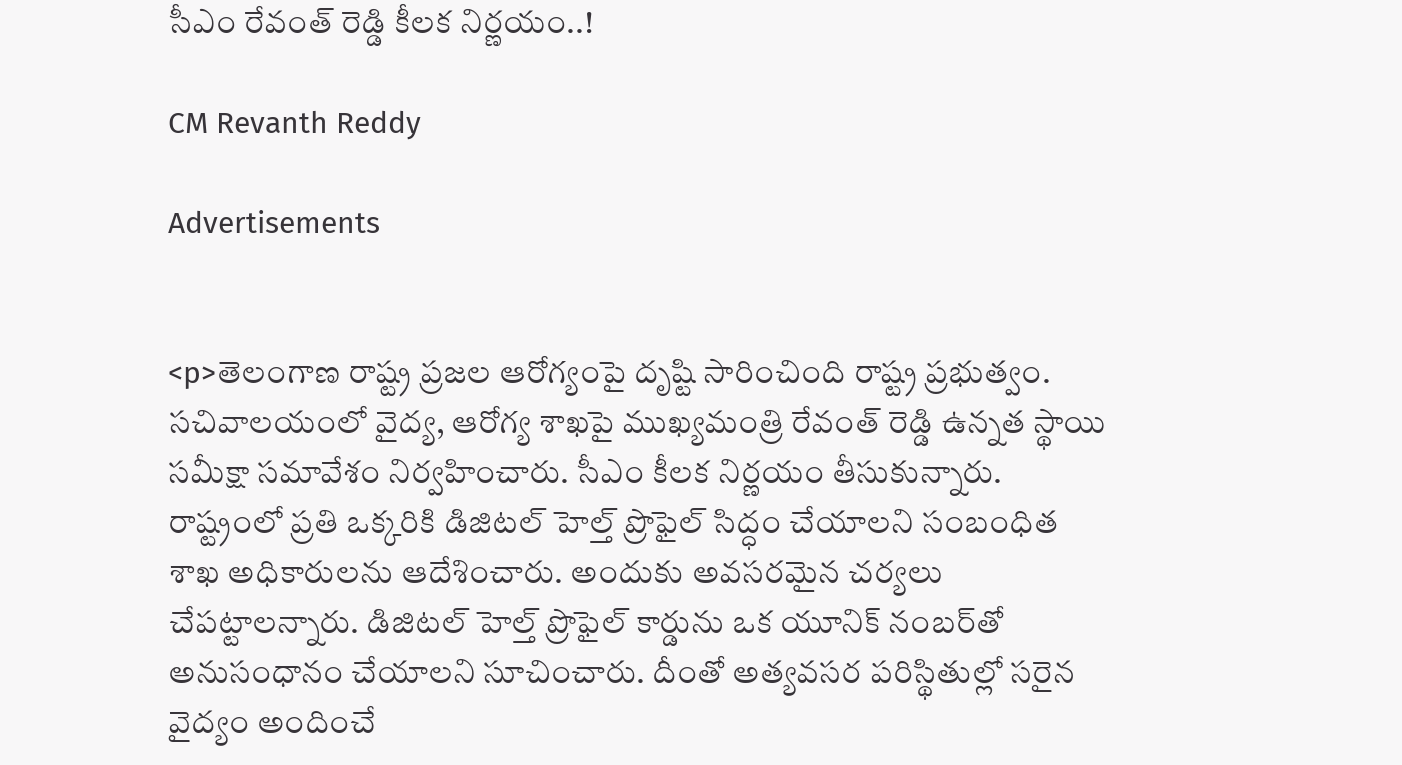సీఎం రేవంత్ రెడ్డి కీలక నిర్ణయం..!

CM Revanth Reddy

Advertisements


<p>తెలంగాణ రాష్ట్ర ప్రజల ఆరోగ్యంపై దృష్టి సారించింది రాష్ట్ర ప్రభుత్వం. సచివాలయంలో వైద్య, ఆరోగ్య శాఖపై ముఖ్యమంత్రి రేవంత్ రెడ్డి ఉన్నత స్థాయి సమీక్షా సమావేశం నిర్వహించారు. సీఎం కీలక నిర్ణయం తీసుకున్నారు. రాష్ట్రంలో ప్రతి ఒక్కరికి డిజిటల్ హెల్త్ ప్రొఫైల్ సిద్ధం చేయాలని సంబంధిత శాఖ అధికారులను ఆదేశించారు. అందుకు అవసరమైన చర్యలు చేపట్టాలన్నారు. డిజిటల్ హెల్త్ ప్రొఫైల్ కార్డును ఒక యూనిక్ నంబర్‌తో అనుసంధానం చేయాలని సూచించారు. దీంతో అత్యవసర పరిస్థితుల్లో సరైన వైద్యం అందించే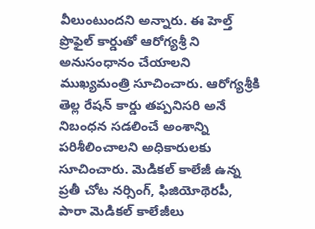వీలుంటుందని అన్నారు. ఈ హెల్త్ ప్రొఫైల్ కార్డుతో ఆరోగ్యశ్రీ ని అనుసంధానం చేయాలని ముఖ్యమంత్రి సూచించారు. ఆరోగ్యశ్రీకి తెల్ల రేషన్ కార్డు తప్పనిసరి అనే నిబంధన సడలించే అంశాన్ని పరిశీలించాలని అధికారులకు సూచించారు. మెడికల్ కాలేజీ ఉన్న ప్రతీ చోట నర్సింగ్, ఫిజియోథెరపీ, పారా మెడికల్ కాలేజీలు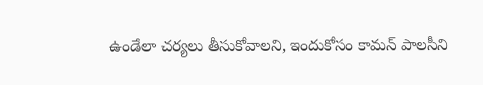ఉండేలా చర్యలు తీసుకోవాలని, ఇందుకోసం కామన్ పాలసీని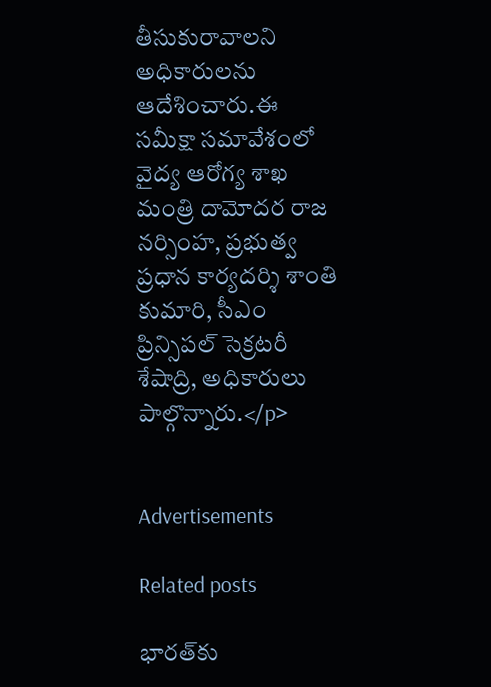తీసుకురావాలని అధికారులను ఆదేశించారు.ఈ సమీక్షా సమావేశంలో వైద్య ఆరోగ్య శాఖ మంత్రి దామోదర రాజ నర్సింహ, ప్రభుత్వ ప్రధాన కార్యదర్శి శాంతి కుమారి, సీఎం ప్రిన్సిపల్ సెక్రటరీ శేషాద్రి, అధికారులు పాల్గొన్నారు.</p>


Advertisements

Related posts

భారత్‌కు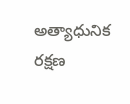అత్యాధునిక రక్షణ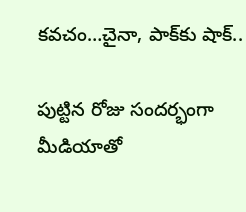కవచం…చైనా, పాక్‌కు షాక్..

పుట్టిన రోజు సందర్భంగా మీడియాతో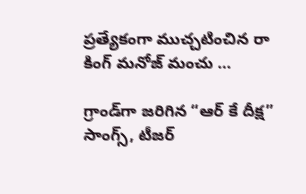ప్రత్యేకంగా ముచ్చటించిన రా కింగ్ మనోజ్ మంచు …

గ్రాండ్‌గా జరిగిన “ఆర్ కే దీక్ష” సాంగ్స్, టీజర్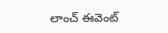లాంచ్ ఈవెంట్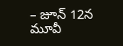– జూన్ 12న మూవీ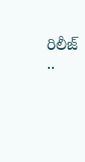రిలీజ్ ..